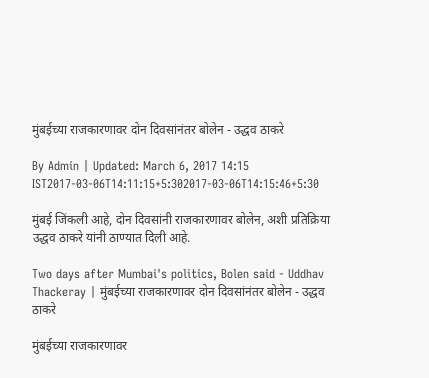मुंबईच्या राजकारणावर दोन दिवसांनंतर बोलेन - उद्धव ठाकरे

By Admin | Updated: March 6, 2017 14:15 IST2017-03-06T14:11:15+5:302017-03-06T14:15:46+5:30

मुंबई जिंकली आहे, दोन दिवसांनी राजकारणावर बोलेन, अशी प्रतिक्रिया उद्धव ठाकरे यांनी ठाण्यात दिली आहे.

Two days after Mumbai's politics, Bolen said - Uddhav Thackeray | मुंबईच्या राजकारणावर दोन दिवसांनंतर बोलेन - उद्धव ठाकरे

मुंबईच्या राजकारणावर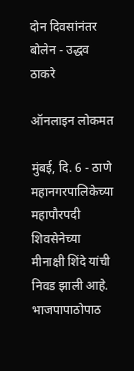दोन दिवसांनंतर बोलेन - उद्धव ठाकरे

ऑनलाइन लोकमत

मुंबई, दि. 6 - ठाणे महानगरपालिकेच्या महापौरपदी शिवसेनेच्या मीनाक्षी शिंदे यांची निवड झाली आहे. भाजपापाठोपाठ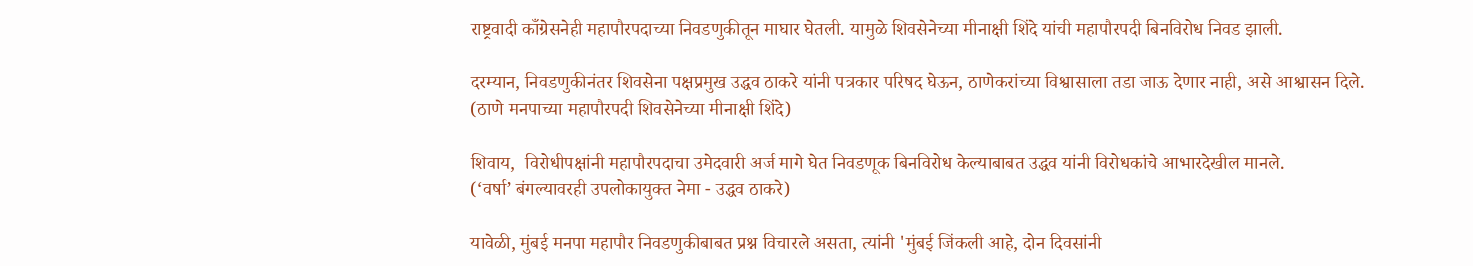राष्ट्रवादी काँग्रेसनेही महापौरपदाच्या निवडणुकीतून माघार घेतली. यामुळे शिवसेनेच्या मीनाक्षी शिंदे यांची महापौरपदी बिनविरोध निवड झाली.

दरम्यान, निवडणुकीनंतर शिवसेना पक्षप्रमुख उद्धव ठाकरे यांनी पत्रकार परिषद घेऊन, ठाणेकरांच्या विश्वासाला तडा जाऊ देणार नाही, असे आश्वासन दिले.
(ठाणे मनपाच्या महापौरपदी शिवसेनेच्या मीनाक्षी शिंदे)

शिवाय,  विरोधीपक्षांनी महापौरपदाचा उमेदवारी अर्ज मागे घेत निवडणूक बिनविरोध केल्याबाबत उद्धव यांनी विरोधकांचे आभारदेखील मानले.
(‘वर्षा’ बंगल्यावरही उपलोकायुक्त नेमा - उद्धव ठाकरे)

यावेळी, मुंबई मनपा महापौर निवडणुकीबाबत प्रश्न विचारले असता, त्यांनी 'मुंबई जिंकली आहे, दोन दिवसांनी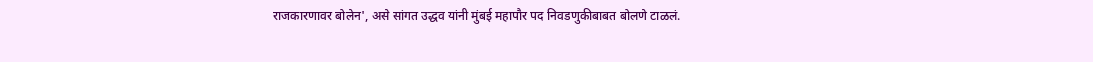राजकारणावर बोलेन', असे सांगत उद्धव यांनी मुंबई महापौर पद निवडणुकीबाबत बोलणे टाळलं.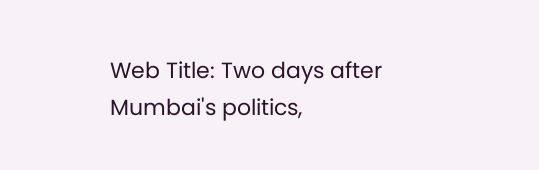Web Title: Two days after Mumbai's politics,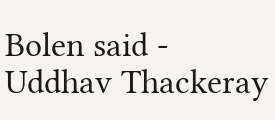Bolen said - Uddhav Thackeray